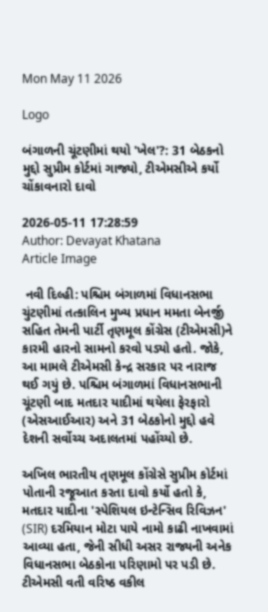Mon May 11 2026

Logo

બંગાળની ચૂંટણીમાં થયો 'ખેલ'?: 31 બેઠકનો મુદ્દો સુપ્રીમ કોર્ટમાં ગાજ્યો, ટીએમસીએ કર્યો ચોંકાવનારો દાવો

2026-05-11 17:28:59
Author: Devayat Khatana
Article Image

 નવી દિલ્હી: પશ્ચિમ બંગાળમાં વિધાનસભા ચુંટણીમાં તત્કાલિન મુખ્ય પ્રધાન મમતા બેનર્જી સહિત તેમની પાર્ટી તૃણમૂલ કોંગ્રેસ (ટીએમસી)ને કારમી હારનો સામનો કરવો પડ્યો હતો. જોકે, આ મામલે ટીએમસી કેન્દ્ર સરકાર પર નારાજ થઈ ગયું છે. પશ્ચિમ બંગાળમાં વિધાનસભાની ચૂંટણી બાદ મતદાર યાદીમાં થયેલા ફેરફારો (એસઆઈઆર) અને 31 બેઠકોનો મુદ્દો હવે દેશની સર્વોચ્ચ અદાલતમાં પહોંચ્યો છે.

અખિલ ભારતીય તૃણમૂલ કોંગ્રેસે સુપ્રીમ કોર્ટમાં પોતાની રજૂઆત કરતા દાવો કર્યો હતો કે, મતદાર યાદીના 'સ્પેશિયલ ઇન્ટેન્સિવ રિવિઝન' (SIR) દરમિયાન મોટા પાયે નામો કાઢી નાખવામાં આવ્યા હતા, જેની સીધી અસર રાજ્યની અનેક વિધાનસભા બેઠકોના પરિણામો પર પડી છે. ટીએમસી વતી વરિષ્ઠ વકીલ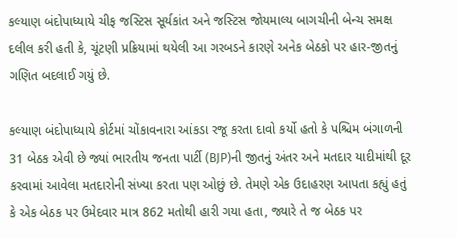કલ્યાણ બંદોપાધ્યાયે ચીફ જસ્ટિસ સૂર્યકાંત અને જસ્ટિસ જોયમાલ્ય બાગચીની બેન્ચ સમક્ષ દલીલ કરી હતી કે, ચૂંટણી પ્રક્રિયામાં થયેલી આ ગરબડને કારણે અનેક બેઠકો પર હાર-જીતનું ગણિત બદલાઈ ગયું છે.

કલ્યાણ બંદોપાધ્યાયે કોર્ટમાં ચોંકાવનારા આંકડા રજૂ કરતા દાવો કર્યો હતો કે પશ્ચિમ બંગાળની 31 બેઠક એવી છે જ્યાં ભારતીય જનતા પાર્ટી (BJP)ની જીતનું અંતર અને મતદાર યાદીમાંથી દૂર કરવામાં આવેલા મતદારોની સંખ્યા કરતા પણ ઓછું છે. તેમણે એક ઉદાહરણ આપતા કહ્યું હતું કે એક બેઠક પર ઉમેદવાર માત્ર 862 મતોથી હારી ગયા હતા, જ્યારે તે જ બેઠક પર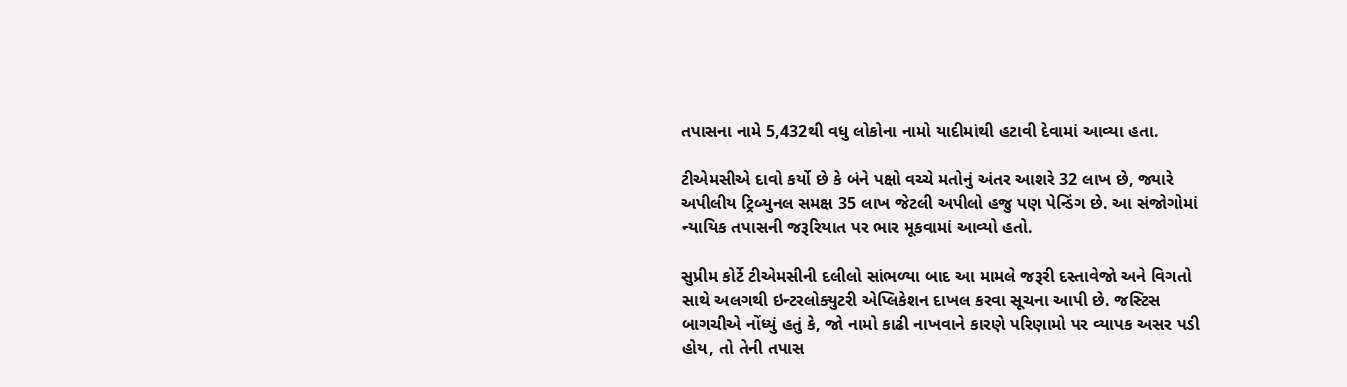તપાસના નામે 5,432થી વધુ લોકોના નામો યાદીમાંથી હટાવી દેવામાં આવ્યા હતા.

ટીએમસીએ દાવો કર્યો છે કે બંને પક્ષો વચ્ચે મતોનું અંતર આશરે 32 લાખ છે, જ્યારે અપીલીય ટ્રિબ્યુનલ સમક્ષ 35 લાખ જેટલી અપીલો હજુ પણ પેન્ડિંગ છે. આ સંજોગોમાં ન્યાયિક તપાસની જરૂરિયાત પર ભાર મૂકવામાં આવ્યો હતો.

સુપ્રીમ કોર્ટે ટીએમસીની દલીલો સાંભળ્યા બાદ આ મામલે જરૂરી દસ્તાવેજો અને વિગતો સાથે અલગથી ઇન્ટરલોક્યુટરી એપ્લિકેશન દાખલ કરવા સૂચના આપી છે. જસ્ટિસ બાગચીએ નોંધ્યું હતું કે, જો નામો કાઢી નાખવાને કારણે પરિણામો પર વ્યાપક અસર પડી હોય, તો તેની તપાસ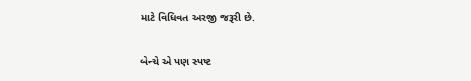માટે વિધિવત અરજી જરૂરી છે.

બેન્ચે એ પણ સ્પષ્ટ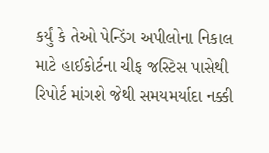કર્યું કે તેઓ પેન્ડિંગ અપીલોના નિકાલ માટે હાઈકોર્ટના ચીફ જસ્ટિસ પાસેથી રિપોર્ટ માંગશે જેથી સમયમર્યાદા નક્કી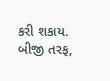કરી શકાય. બીજી તરફ,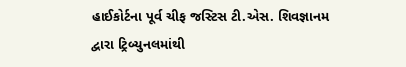હાઈકોર્ટના પૂર્વ ચીફ જસ્ટિસ ટી.એસ. શિવજ્ઞાનમ દ્વારા ટ્રિબ્યુનલમાંથી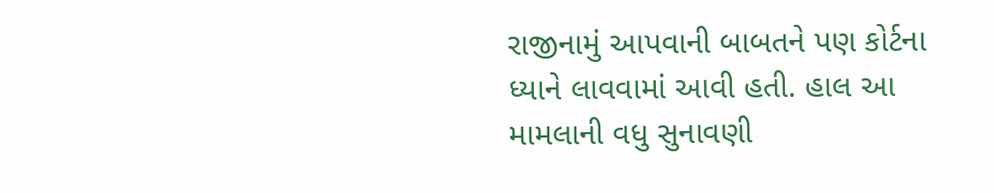રાજીનામું આપવાની બાબતને પણ કોર્ટના ધ્યાને લાવવામાં આવી હતી. હાલ આ મામલાની વધુ સુનાવણી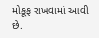મોકૂફ રાખવામાં આવી છે.